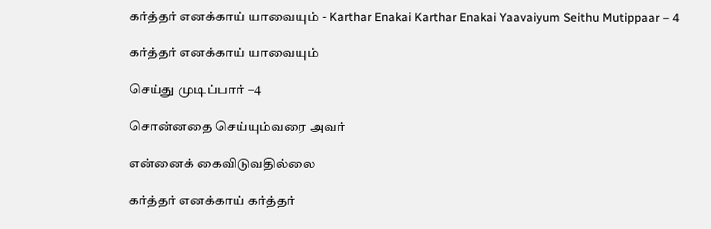கர்த்தர் எனக்காய் யாவையும் - Karthar Enakai Karthar Enakai Yaavaiyum Seithu Mutippaar – 4

கர்த்தர் எனக்காய் யாவையும்

செய்து முடிப்பார் –4

சொன்னதை செய்யும்வரை அவர்

என்னைக் கைவிடுவதில்லை

கர்த்தர் எனக்காய் கர்த்தர்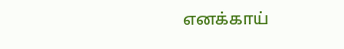எனக்காய்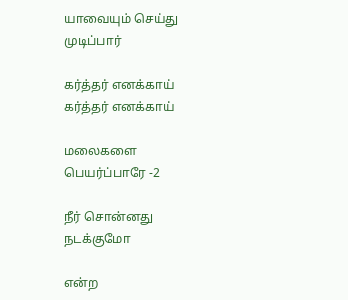யாவையும் செய்து முடிப்பார்

கர்த்தர் எனக்காய் கர்த்தர் எனக்காய்

மலைகளை பெயர்ப்பாரே -2

நீர் சொன்னது நடக்குமோ

என்ற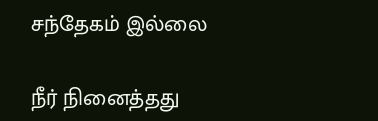சந்தேகம் இல்லை

நீர் நினைத்தது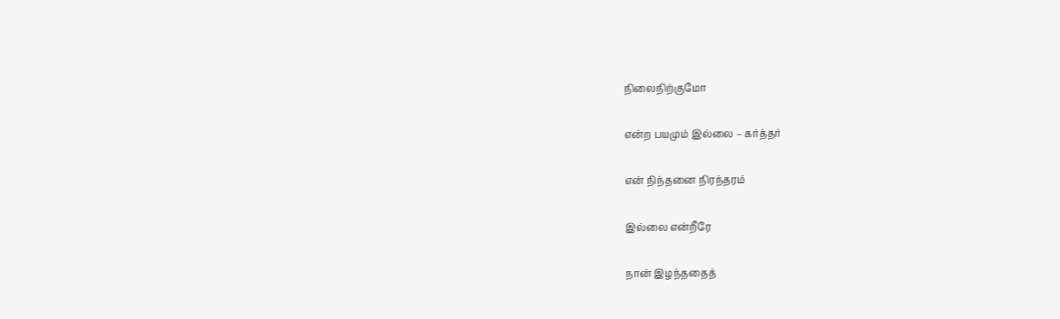நிலைநிற்குமோ

என்ற பயமும் இல்லை – கர்த்தர்

என் நிந்தனை நிரந்தரம்

இல்லை என்றீரே

நான் இழந்ததைத்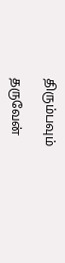திரும்பவும்

தருவேன்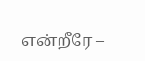என்றீரே –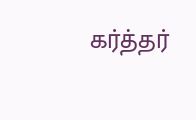கர்த்தர்